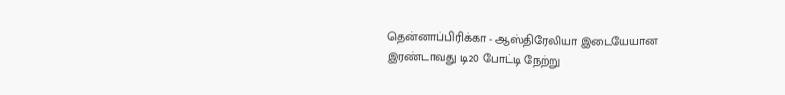தென்னாப்பிரிக்கா - ஆஸ்திரேலியா இடையேயான இரண்டாவது டி20 போட்டி நேற்று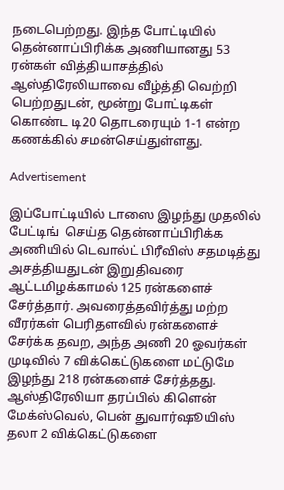நடைபெற்றது. இந்த போட்டியில் தென்னாப்பிரிக்க அணியானது 53 ரன்கள் வித்தியாசத்தில் ஆஸ்திரேலியாவை வீழ்த்தி வெற்றி பெற்றதுடன், மூன்று போட்டிகள் கொண்ட டி20 தொடரையும் 1-1 என்ற கணக்கில் சமன்செய்துள்ளது.

Advertisement

இப்போட்டியில் டாஸை இழந்து முதலில் பேட்டிங்  செய்த தென்னாப்பிரிக்க அணியில் டெவால்ட் பிரீவிஸ் சதமடித்து அசத்தியதுடன் இறுதிவரை ஆட்டமிழக்காமல் 125 ரன்களைச் சேர்த்தார். அவரைத்தவிர்த்து மற்ற வீரர்கள் பெரிதளவில் ரன்களைச் சேர்க்க தவற, அந்த அணி 20 ஓவர்கள் முடிவில் 7 விக்கெட்டுகளை மட்டுமே இழந்து 218 ரன்களைச் சேர்த்தது. ஆஸ்திரேலியா தரப்பில் கிளென் மேக்ஸ்வெல், பென் துவார்ஷூயிஸ் தலா 2 விக்கெட்டுகளை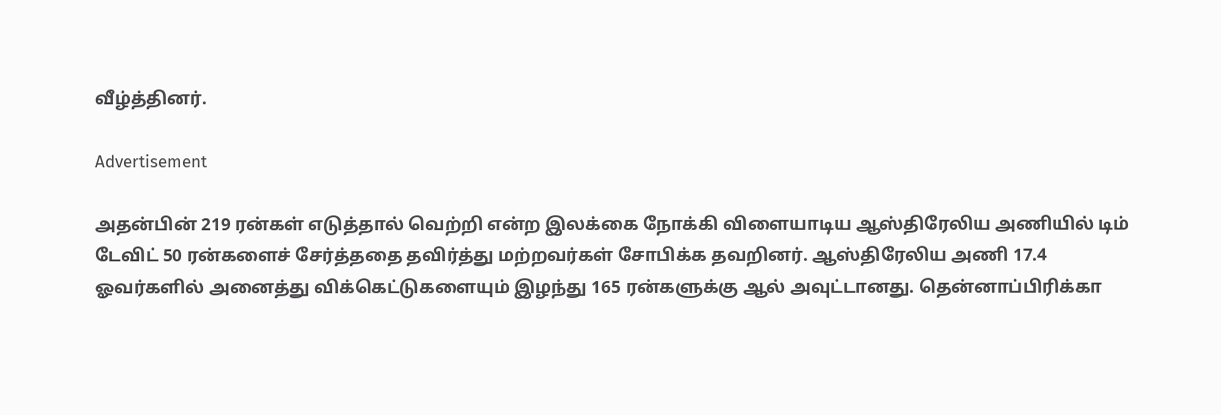வீழ்த்தினர்.

Advertisement

அதன்பின் 219 ரன்கள் எடுத்தால் வெற்றி என்ற இலக்கை நோக்கி விளையாடிய ஆஸ்திரேலிய அணியில் டிம் டேவிட் 50 ரன்களைச் சேர்த்ததை தவிர்த்து மற்றவர்கள் சோபிக்க தவறினர். ஆஸ்திரேலிய அணி 17.4 ஓவர்களில் அனைத்து விக்கெட்டுகளையும் இழந்து 165 ரன்களுக்கு ஆல் அவுட்டானது. தென்னாப்பிரிக்கா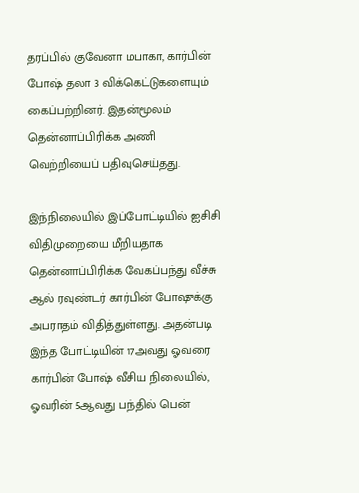தரப்பில் குவேனா மபாகா, கார்பின் போஷ் தலா 3 விக்கெட்டுகளையும் கைப்பற்றினர். இதன்மூலம் தென்னாப்பிரிக்க அணி வெற்றியைப் பதிவுசெய்தது.

இந்நிலையில் இப்போட்டியில் ஐசிசி விதிமுறையை மீறியதாக தென்னாப்பிரிக்க வேகப்பந்து வீச்சு ஆல் ரவுண்டர் கார்பின் போஷுக்கு அபராதம் விதித்துள்ளது. அதன்படி இந்த போட்டியின் 17அவது ஓவரை கார்பின் போஷ் வீசிய நிலையில், ஓவரின் 5ஆவது பந்தில் பென்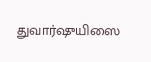துவார்ஷுயிஸை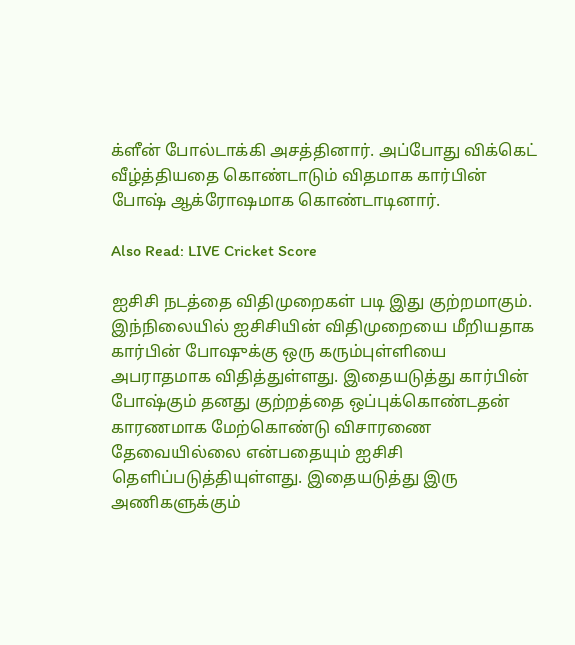க்ளீன் போல்டாக்கி அசத்தினார். அப்போது விக்கெட் வீழ்த்தியதை கொண்டாடும் விதமாக கார்பின் போஷ் ஆக்ரோஷமாக கொண்டாடினார்.

Also Read: LIVE Cricket Score

ஐசிசி நடத்தை விதிமுறைகள் படி இது குற்றமாகும். இந்நிலையில் ஐசிசியின் விதிமுறையை மீறியதாக கார்பின் போஷுக்கு ஒரு கரும்புள்ளியை அபராதமாக விதித்துள்ளது. இதையடுத்து கார்பின் போஷ்கும் தனது குற்றத்தை ஒப்புக்கொண்டதன் காரணமாக மேற்கொண்டு விசாரணை தேவையில்லை என்பதையும் ஐசிசி தெளிப்படுத்தியுள்ளது. இதையடுத்து இரு அணிகளுக்கும்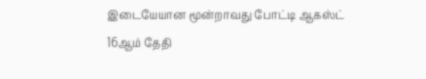இடையேயான மூன்றாவது போட்டி ஆகஸ்ட் 16ஆம் தேதி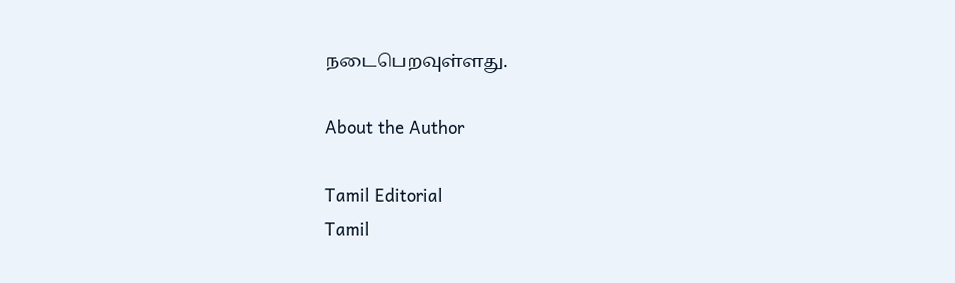நடைபெறவுள்ளது.

About the Author

Tamil Editorial
Tamil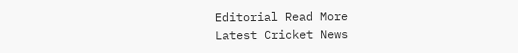Editorial Read More
Latest Cricket News